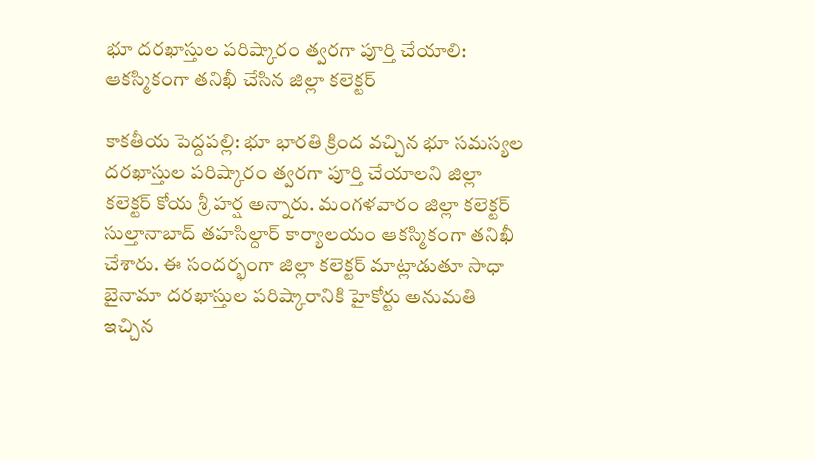భూ దరఖాస్తుల పరిష్కారం త్వరగా పూర్తి చేయాలి: ఆకస్మికంగా తనిఖీ చేసిన జిల్లా కలెక్టర్

కాకతీయ పెద్దపల్లి: భూ భారతి క్రింద వచ్చిన భూ సమస్యల దరఖాస్తుల పరిష్కారం త్వరగా పూర్తి చేయాలని జిల్లా కలెక్టర్ కోయ శ్రీ హర్ష అన్నారు. మంగళవారం జిల్లా కలెక్టర్ సుల్తానాబాద్ తహసిల్దార్ కార్యాలయం ఆకస్మికంగా తనిఖీ చేశారు. ఈ సందర్భంగా జిల్లా కలెక్టర్ మాట్లాడుతూ సాధా బైనామా దరఖాస్తుల పరిష్కారానికి హైకోర్టు అనుమతి ఇచ్చిన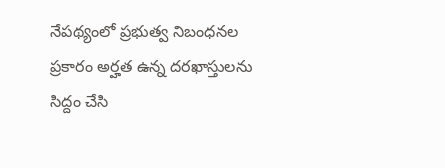నేపథ్యంలో ప్రభుత్వ నిబంధనల ప్రకారం అర్హత ఉన్న దరఖాస్తులను సిద్దం చేసి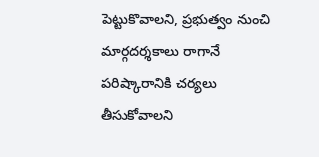పెట్టుకొవాలని, ప్రభుత్వం నుంచి మార్గదర్శకాలు రాగానే పరిష్కారానికి చర్యలు తీసుకోవాలని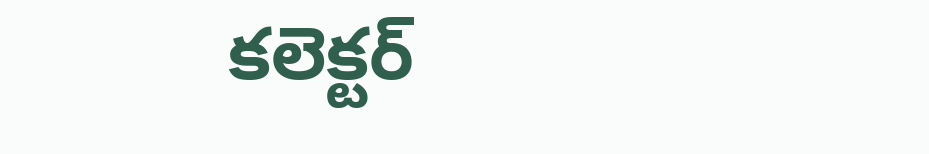కలెక్టర్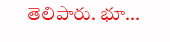తెలిపారు. భూ...